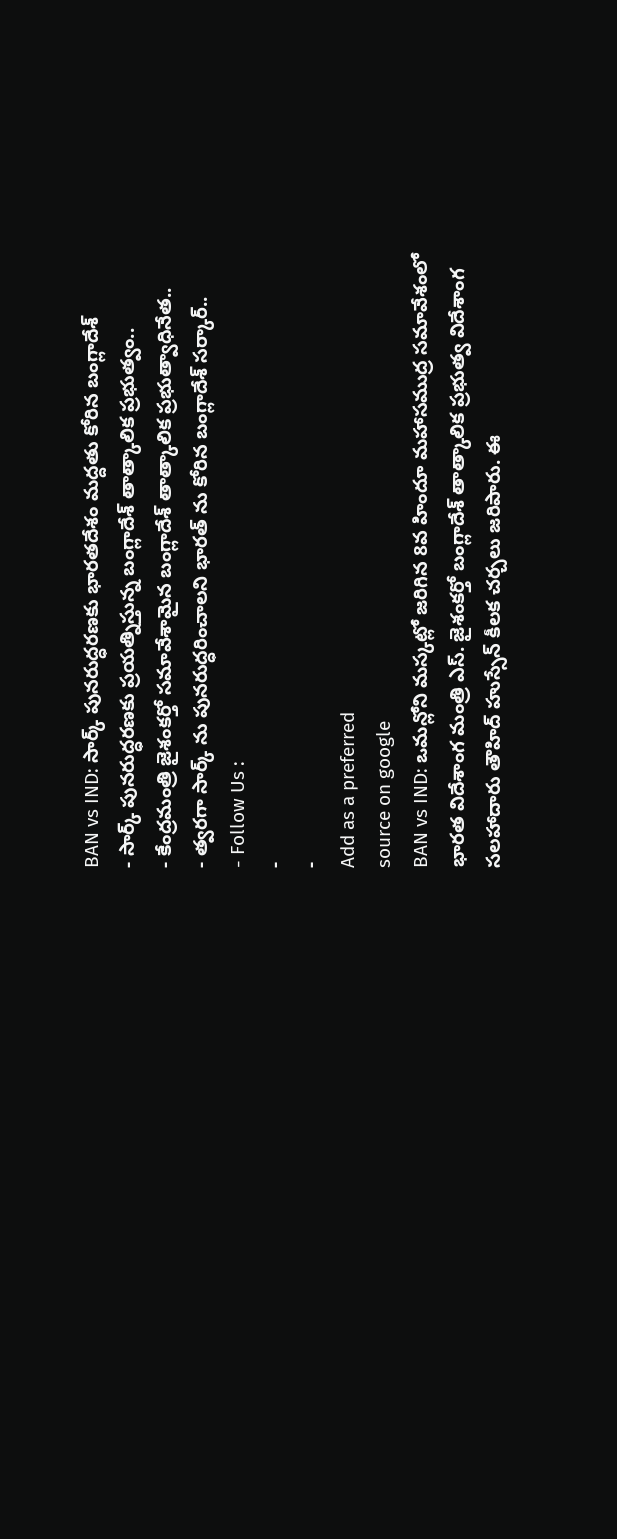BAN vs IND: సార్క్ పునరుద్ధరణకు భారతదేశం మద్దతు కోరిన బంగ్లాదేశ్
- సార్క్ పునరుద్ధరణకు ప్రయత్నిస్తున్న బంగ్లాదేశ్ తాత్కాలిక ప్రభుత్వం..
- కేంద్రమంత్రి జైశంకర్తో సమావేశామైన బంగ్లాదేశ్ తాత్కాలిక ప్రభుత్వాధినేత..
- త్వరగా సార్క్ ను పునరుద్ధరించాలని భారత్ ను కోరిన బంగ్లాదేశ్ సర్కార్..
- Follow Us :
-
-
Add as a preferred
source on google
BAN vs IND: ఒమన్లోని మస్కట్లో జరిగిన 8వ హిందూ మహాసముద్ర సమావేశంలో భారత విదేశాంగ మంత్రి ఎస్. జైశంకర్తో బంగ్లాదేశ్ తాత్కాలిక ప్రభుత్వ విదేశాంగ సలహాదారు తౌహిద్ హుస్సేన్ కీలక చర్చలు జరిపారు. ఈ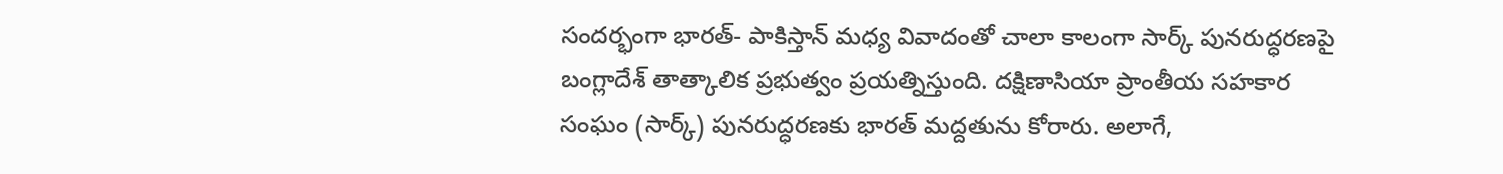సందర్భంగా భారత్- పాకిస్తాన్ మధ్య వివాదంతో చాలా కాలంగా సార్క్ పునరుద్ధరణపై బంగ్లాదేశ్ తాత్కాలిక ప్రభుత్వం ప్రయత్నిస్తుంది. దక్షిణాసియా ప్రాంతీయ సహకార సంఘం (సార్క్) పునరుద్ధరణకు భారత్ మద్దతును కోరారు. అలాగే,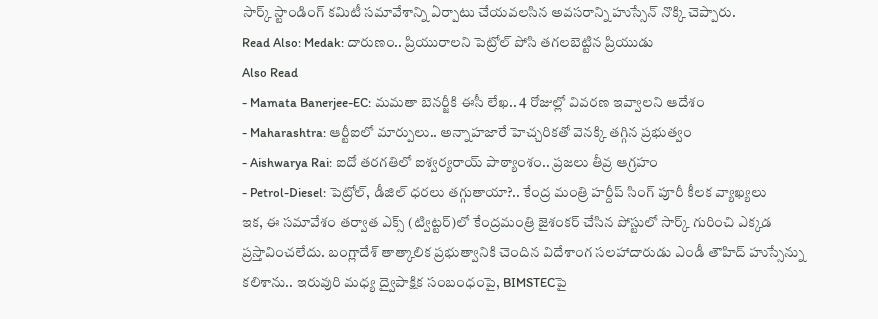సార్క్ స్టాండింగ్ కమిటీ సమావేశాన్ని ఏర్పాటు చేయవలసిన అవసరాన్ని హుస్సేన్ నొక్కి చెప్పారు.
Read Also: Medak: దారుణం.. ప్రియురాలని పెట్రోల్ పోసి తగలబెట్టిన ప్రియుడు
Also Read
- Mamata Banerjee-EC: మమతా బెనర్జీకి ఈసీ లేఖ.. 4 రోజుల్లో వివరణ ఇవ్వాలని ఆదేశం
- Maharashtra: ఆర్టీఐలో మార్పులు.. అన్నాహజారే హెచ్చరికతో వెనక్కి తగ్గిన ప్రభుత్వం
- Aishwarya Rai: ఐదో తరగతిలో ఐశ్వర్యరాయ్ పాఠ్యాంశం.. ప్రజలు తీవ్ర ఆగ్రహం
- Petrol-Diesel: పెట్రోల్, డీజిల్ ధరలు తగ్గుతాయా?.. కేంద్ర మంత్రి హర్దీప్ సింగ్ పూరీ కీలక వ్యాఖ్యలు
ఇక, ఈ సమావేశం తర్వాత ఎక్స్ (ట్విట్టర్)లో కేంద్రమంత్రి జైశంకర్ చేసిన పోస్టులో సార్క్ గురించి ఎక్కడ ప్రస్తావించలేదు. బంగ్లాదేశ్ తాత్కాలిక ప్రభుత్వానికి చెందిన విదేశాంగ సలహాదారుడు ఎండీ తౌహిద్ హుస్సేన్ను కలిశాను.. ఇరువురి మధ్య ద్వైపాక్షిక సంబంధంపై, BIMSTECపై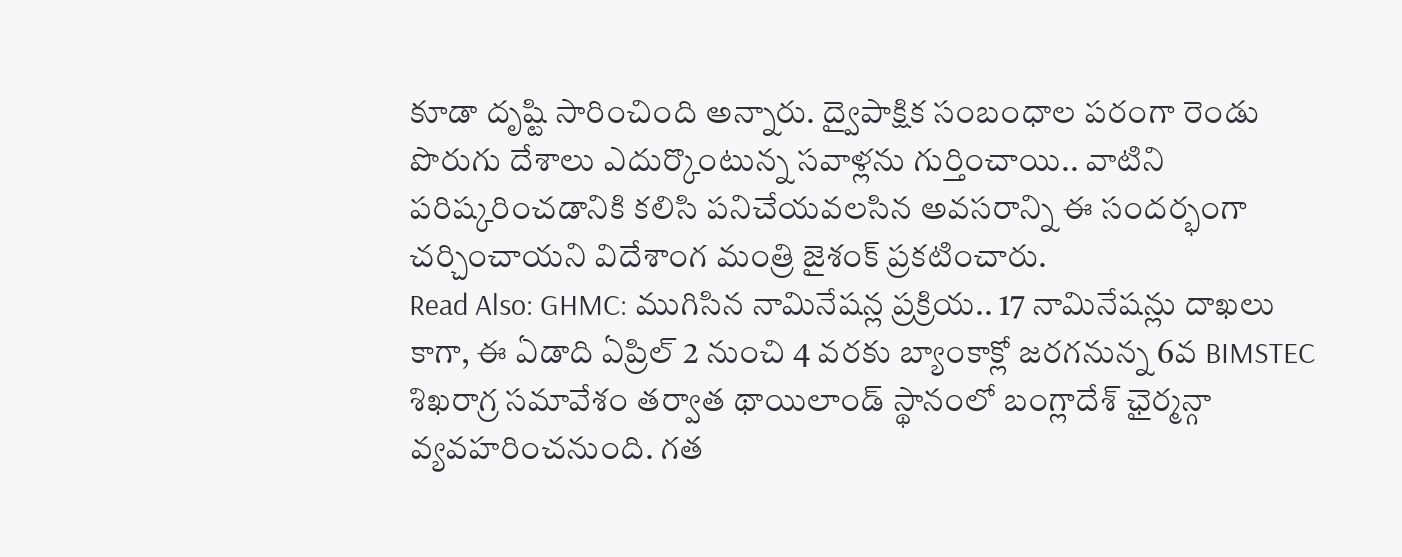కూడా దృష్టి సారించింది అన్నారు. ద్వైపాక్షిక సంబంధాల పరంగా రెండు పొరుగు దేశాలు ఎదుర్కొంటున్న సవాళ్లను గుర్తించాయి.. వాటిని పరిష్కరించడానికి కలిసి పనిచేయవలసిన అవసరాన్ని ఈ సందర్భంగా చర్చించాయని విదేశాంగ మంత్రి జైశంక్ ప్రకటించారు.
Read Also: GHMC: ముగిసిన నామినేషన్ల ప్రక్రియ.. 17 నామినేషన్లు దాఖలు
కాగా, ఈ ఏడాది ఏప్రిల్ 2 నుంచి 4 వరకు బ్యాంకాక్లో జరగనున్న 6వ BIMSTEC శిఖరాగ్ర సమావేశం తర్వాత థాయిలాండ్ స్థానంలో బంగ్లాదేశ్ ఛైర్మన్గా వ్యవహరించనుంది. గత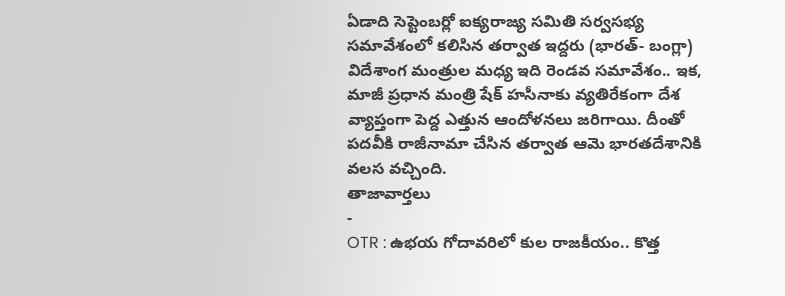ఏడాది సెప్టెంబర్లో ఐక్యరాజ్య సమితి సర్వసభ్య సమావేశంలో కలిసిన తర్వాత ఇద్దరు (భారత్- బంగ్లా) విదేశాంగ మంత్రుల మధ్య ఇది రెండవ సమావేశం.. ఇక, మాజీ ప్రధాన మంత్రి షేక్ హసీనాకు వ్యతిరేకంగా దేశ వ్యాప్తంగా పెద్ద ఎత్తున ఆందోళనలు జరిగాయి. దీంతో పదవీకి రాజీనామా చేసిన తర్వాత ఆమె భారతదేశానికి వలస వచ్చింది.
తాజావార్తలు
-
OTR : ఉభయ గోదావరిలో కుల రాజకీయం.. కొత్త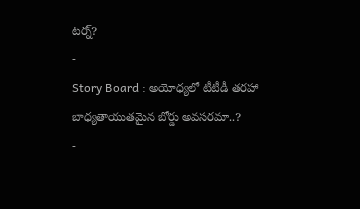టర్న్?
-
Story Board : అయోధ్యలో టీటీడీ తరహా బాధ్యతాయుతమైన బోర్డు అవసరమా..?
-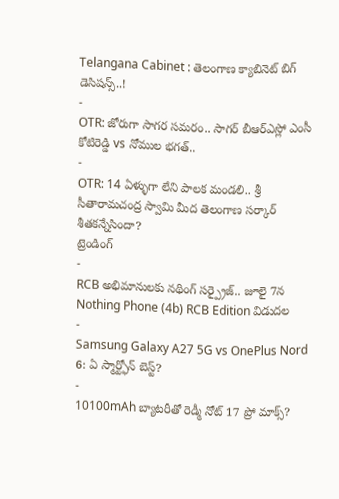Telangana Cabinet : తెలంగాణ క్యాబినెట్ బిగ్ డెసిషన్స్..!
-
OTR: జోరుగా సాగర సమరం.. సాగర్ బీఆర్ఎస్లో ఎంసీ కోటిరెడ్డి vs నోముల భగత్..
-
OTR: 14 ఏళ్ళుగా లేని పాలక మండలి.. శ్రీ సీతారామచంద్ర స్వామి మీద తెలంగాణ సర్కార్ శీతకన్నేసిందా?
ట్రెండింగ్
-
RCB అభిమానులకు నథింగ్ సర్ప్రైజ్.. జూలై 7న Nothing Phone (4b) RCB Edition విడుదల
-
Samsung Galaxy A27 5G vs OnePlus Nord 6: ఏ స్మార్ట్ఫోన్ బెస్ట్?
-
10100mAh బ్యాటరీతో రెడ్మీ నోట్ 17 ప్రో మాక్స్?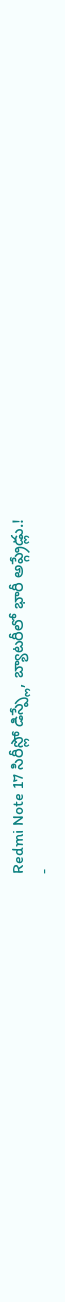Redmi Note 17 సిరీస్లో డిస్ప్లే, బ్యాటరీలో భారీ అప్గ్రేడ్లు.!
-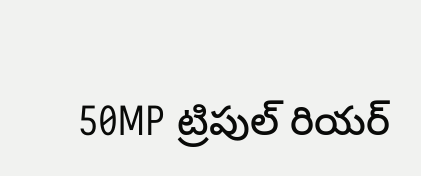50MP ట్రిపుల్ రియర్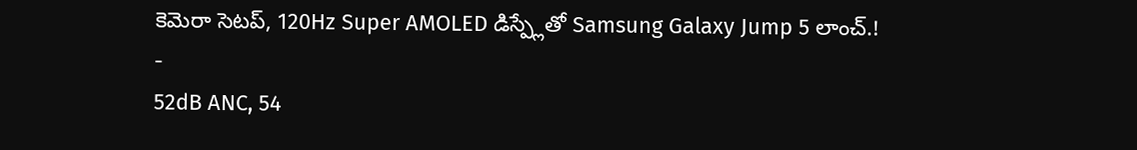కెమెరా సెటప్, 120Hz Super AMOLED డిస్ప్లేతో Samsung Galaxy Jump 5 లాంచ్.!
-
52dB ANC, 54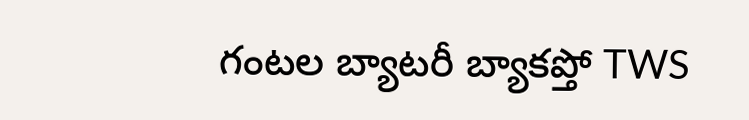గంటల బ్యాటరీ బ్యాకప్తో TWS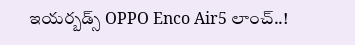ఇయర్బడ్స్ OPPO Enco Air5 లాంచ్..!